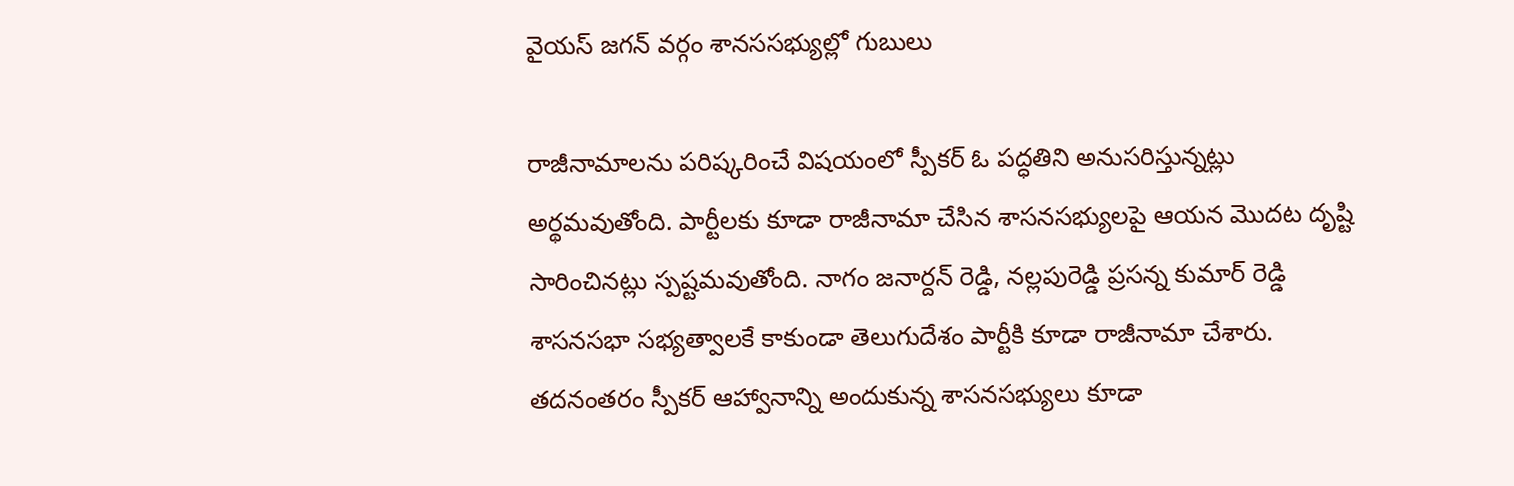వైయస్ జగన్ వర్గం శానససభ్యుల్లో గుబులు

రాజీనామాలను పరిష్కరించే విషయంలో స్పీకర్ ఓ పద్ధతిని అనుసరిస్తున్నట్లు అర్థమవుతోంది. పార్టీలకు కూడా రాజీనామా చేసిన శాసనసభ్యులపై ఆయన మొదట దృష్టి సారించినట్లు స్పష్టమవుతోంది. నాగం జనార్దన్ రెడ్డి, నల్లపురెడ్డి ప్రసన్న కుమార్ రెడ్డి శాసనసభా సభ్యత్వాలకే కాకుండా తెలుగుదేశం పార్టీకి కూడా రాజీనామా చేశారు. తదనంతరం స్పీకర్ ఆహ్వానాన్ని అందుకున్న శాసనసభ్యులు కూడా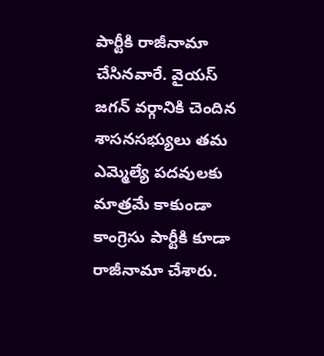పార్టీకి రాజీనామా చేసినవారే. వైయస్ జగన్ వర్గానికి చెందిన శాసనసభ్యులు తమ ఎమ్మెల్యే పదవులకు మాత్రమే కాకుండా కాంగ్రెసు పార్టీకి కూడా రాజీనామా చేశారు.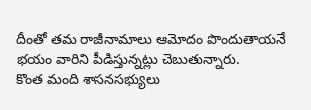దీంతో తమ రాజీనామాలు ఆమోదం పొందుతాయనే భయం వారిని పీడిస్తున్నట్లు చెబుతున్నారు.
కొంత మంది శాసనసభ్యులు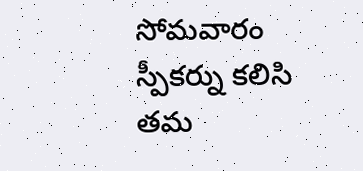సోమవారం స్పీకర్ను కలిసి తమ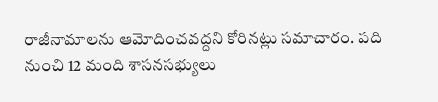రాజీనామాలను ఆమోదించవద్దని కోరినట్లు సమాచారం. పది నుంచి 12 మంది శాసనసభ్యులు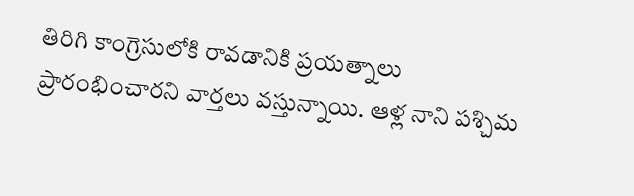తిరిగి కాంగ్రెసులోకి రావడానికి ప్రయత్నాలు ప్రారంభించారని వార్తలు వస్తున్నాయి. ఆళ్ల నాని పశ్చిమ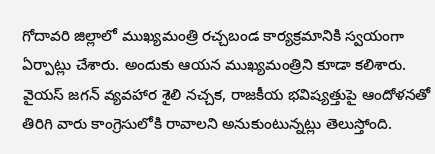గోదావరి జిల్లాలో ముఖ్యమంత్రి రచ్చబండ కార్యక్రమానికి స్వయంగా ఏర్పాట్లు చేశారు. అందుకు ఆయన ముఖ్యమంత్రిని కూడా కలిశారు. వైయస్ జగన్ వ్యవహార శైలి నచ్చక, రాజకీయ భవిష్యత్తుపై ఆందోళనతో తిరిగి వారు కాంగ్రెసులోకి రావాలని అనుకుంటున్నట్లు తెలుస్తోంది.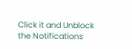Click it and Unblock the Notifications